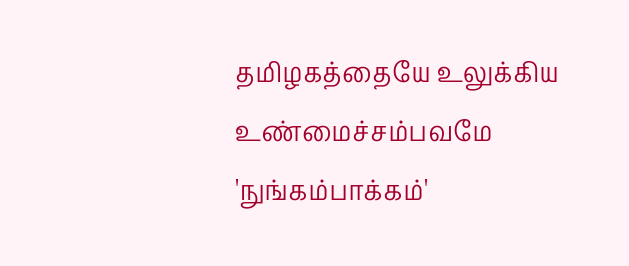தமிழகத்தையே உலுக்கிய உண்மைச்சம்பவமே 'நுங்கம்பாக்கம்'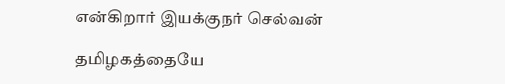என்கிறார் இயக்குநர் செல்வன்

தமிழகத்தையே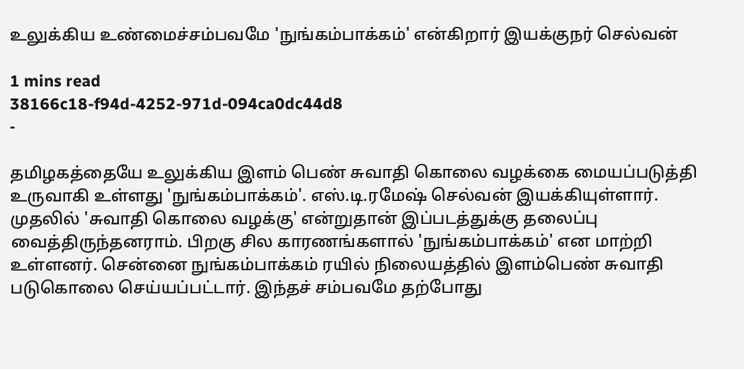உலுக்கிய உண்மைச்சம்பவமே 'நுங்கம்பாக்கம்' என்கிறார் இயக்குநர் செல்வன்

1 mins read
38166c18-f94d-4252-971d-094ca0dc44d8
-

தமிழகத்தையே உலுக்கிய இளம் பெண் சுவாதி கொலை வழக்கை மையப்படுத்தி உருவாகி உள்ளது 'நுங்கம்பாக்கம்'. எஸ்.டி.ரமேஷ் செல்வன் இயக்கியுள்ளார். முதலில் 'சுவாதி கொலை வழக்கு' என்றுதான் இப்படத்துக்கு தலைப்பு வைத்திருந்தனராம். பிறகு சில காரணங்களால் 'நுங்கம்பாக்கம்' என மாற்றி உள்ளனர். சென்னை நுங்கம்பாக்கம் ரயில் நிலையத்தில் இளம்பெண் சுவாதி படுகொலை செய்யப்பட்டார். இந்தச் சம்பவமே தற்போது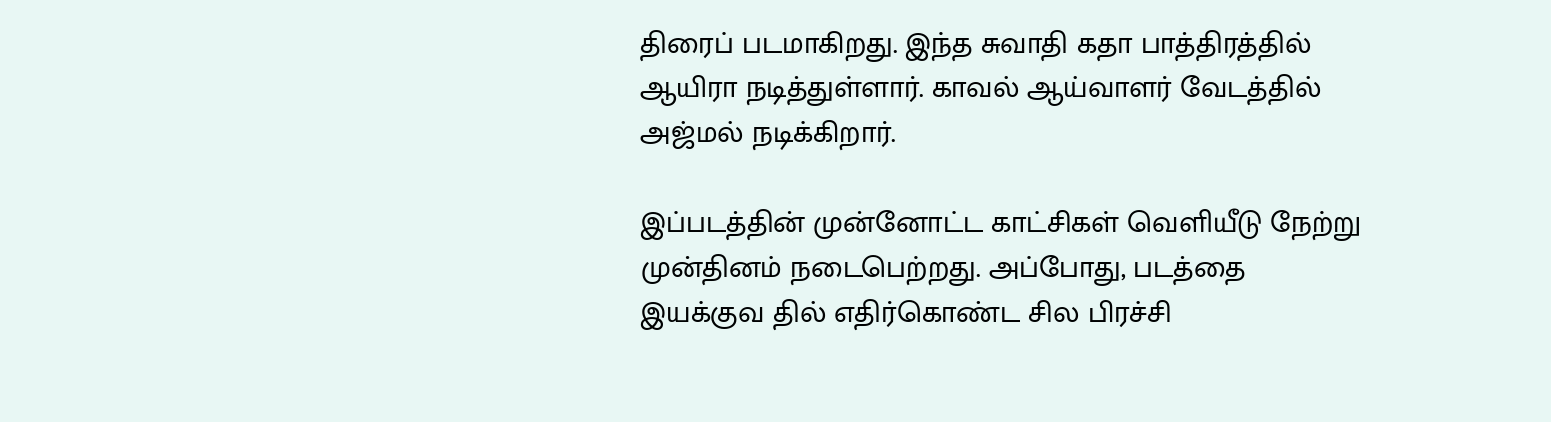திரைப் படமாகிறது. இந்த சுவாதி கதா பாத்திரத்தில் ஆயிரா நடித்துள்ளார். காவல் ஆய்வாளர் வேடத்தில் அஜ்மல் நடிக்கிறார்.

இப்படத்தின் முன்னோட்ட காட்சிகள் வெளியீடு நேற்று முன்தினம் நடைபெற்றது. அப்போது, படத்தை இயக்குவ தில் எதிர்கொண்ட சில பிரச்சி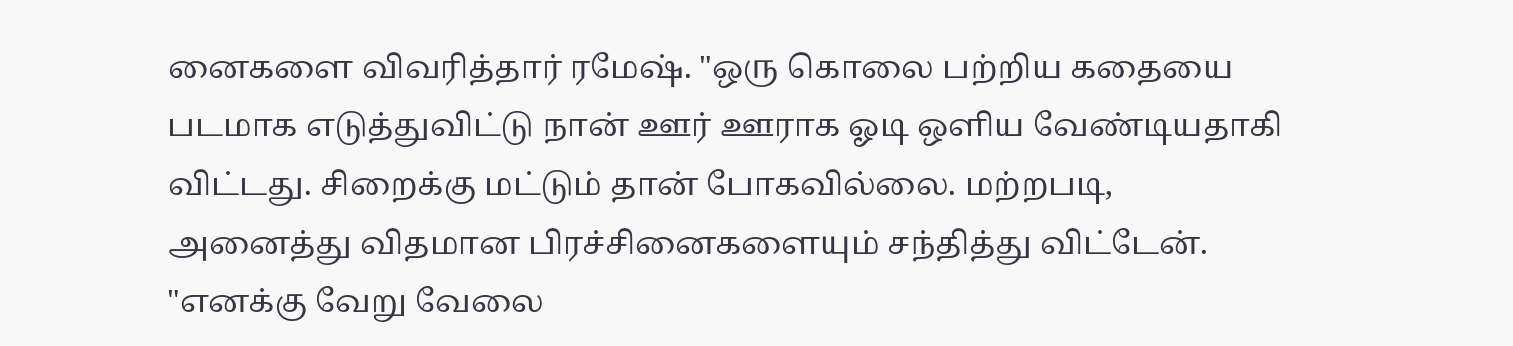னைகளை விவரித்தார் ரமேஷ். "ஒரு கொலை பற்றிய கதையை படமாக எடுத்துவிட்டு நான் ஊர் ஊராக ஓடி ஒளிய வேண்டியதாகி விட்டது. சிறைக்கு மட்டும் தான் போகவில்லை. மற்றபடி, அனைத்து விதமான பிரச்சினைகளையும் சந்தித்து விட்டேன். "எனக்கு வேறு வேலை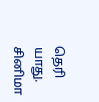தெரி யாது. சினிமா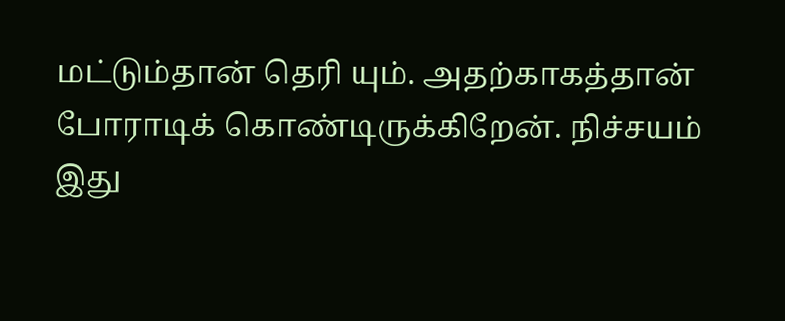மட்டும்தான் தெரி யும். அதற்காகத்தான் போராடிக் கொண்டிருக்கிறேன். நிச்சயம் இது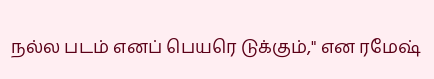நல்ல படம் எனப் பெயரெ டுக்கும்," என ரமேஷ்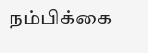நம்பிக்கை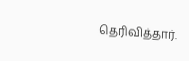தெரிவித்தார்.